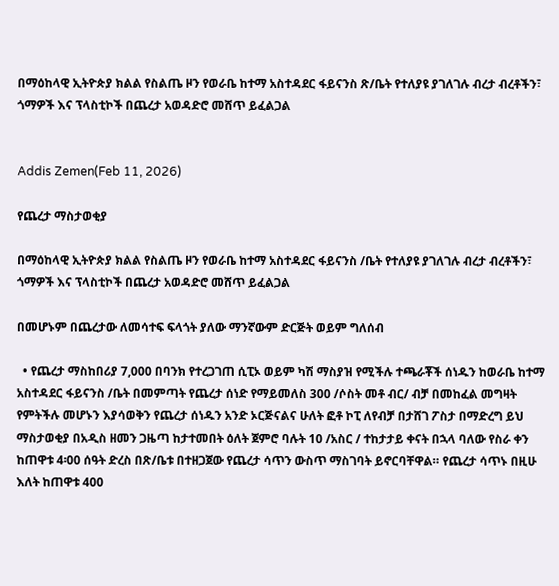በማዕከላዊ ኢትዮጵያ ክልል የስልጤ ዞን የወራቤ ከተማ አስተዳደር ፋይናንስ ጽ/ቤት የተለያዩ ያገለገሉ ብረታ ብረቶችን፣ ጎማዎች እና ፕላስቲኮች በጨረታ አወዳድሮ መሸጥ ይፈልጋል


Addis Zemen(Feb 11, 2026)

የጨረታ ማስታወቂያ

በማዕከላዊ ኢትዮጵያ ክልል የስልጤ ዞን የወራቤ ከተማ አስተዳደር ፋይናንስ /ቤት የተለያዩ ያገለገሉ ብረታ ብረቶችን፣ ጎማዎች እና ፕላስቲኮች በጨረታ አወዳድሮ መሸጥ ይፈልጋል

በመሆኑም በጨረታው ለመሳተፍ ፍላጎት ያለው ማንኛውም ድርጅት ወይም ግለሰብ

  • የጨረታ ማስከበሪያ 7,000 በባንክ የተረጋገጠ ሲፒኦ ወይም ካሽ ማስያዝ የሚችሉ ተጫራቾች ሰነዱን ከወራቤ ከተማ አስተዳደር ፋይናንስ /ቤት በመምጣት የጨረታ ሰነድ የማይመለስ 300 /ሶስት መቶ ብር/ ብቻ በመከፈል መግዛት የምትችሉ መሆኑን እያሳወቅን የጨረታ ሰነዱን አንድ ኦርጅናልና ሁለት ፎቶ ኮፒ ለየብቻ በታሸገ ፖስታ በማድረግ ይህ ማስታወቂያ በአዲስ ዘመን ጋዜጣ ከታተመበት ዕለት ጀምሮ ባሉት 10 /አስር / ተከታታይ ቀናት በኋላ ባለው የስራ ቀን ከጠዋቱ 4፡00 ሰዓት ድረስ በጽ/ቤቱ በተዘጋጀው የጨረታ ሳጥን ውስጥ ማስገባት ይኖርባቸዋል። የጨረታ ሳጥኑ በዚሁ እለት ከጠዋቱ 400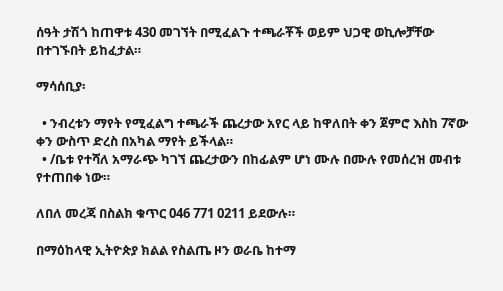ሰዓት ታሽጎ ከጠዋቱ 430 መገኘት በሚፈልጉ ተጫራቾች ወይም ህጋዊ ወኪሎቻቸው በተገኙበት ይከፈታል።

ማሳሰቢያ፡

  • ንብረቱን ማየት የሚፈልግ ተጫራች ጨረታው አየር ላይ ከዋለበት ቀን ጀምሮ እስከ 7ኛው ቀን ውስጥ ድረስ በአካል ማየት ይችላል።
  • /ቤቱ የተሻለ አማራጭ ካገኘ ጨረታውን በከፊልም ሆነ ሙሉ በሙሉ የመሰረዝ መብቱ የተጠበቀ ነው።

ለበለ መረጃ በስልክ ቁጥር 046 771 0211 ይደውሉ።

በማዕከላዊ ኢትዮጵያ ክልል የስልጤ ዞን ወራቤ ከተማ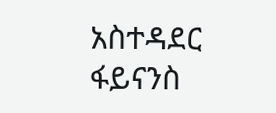አስተዳደር ፋይናንስ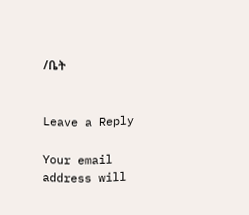/ቤት


Leave a Reply

Your email address will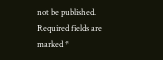not be published. Required fields are marked *